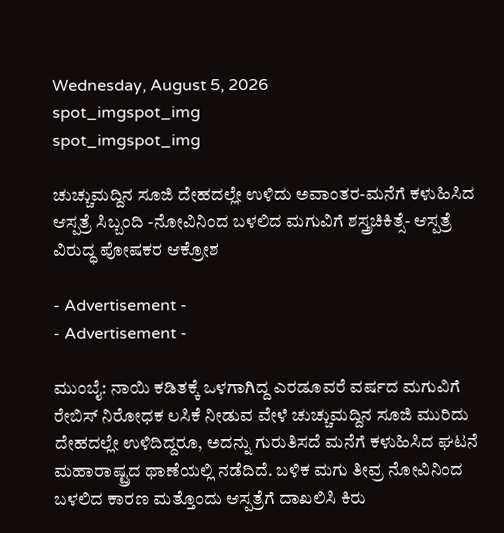Wednesday, August 5, 2026
spot_imgspot_img
spot_imgspot_img

ಚುಚ್ಚುಮದ್ದಿನ ಸೂಜಿ ದೇಹದಲ್ಲೇ ಉಳಿದು ಅವಾಂತರ-ಮನೆಗೆ ಕಳುಹಿಸಿದ ಆಸ್ಪತ್ರೆ ಸಿಬ್ಬಂದಿ -ನೋವಿನಿಂದ ಬಳಲಿದ ಮಗುವಿಗೆ ಶಸ್ತ್ರಚಿಕಿತ್ಸೆ- ಆಸ್ಪತ್ರೆ ವಿರುದ್ಧ ಪೋಷಕರ ಆಕ್ರೋಶ

- Advertisement -
- Advertisement -

ಮುಂಬೈ: ನಾಯಿ ಕಡಿತಕ್ಕೆ ಒಳಗಾಗಿದ್ದ ಎರಡೂವರೆ ವರ್ಷದ ಮಗುವಿಗೆ ರೇಬಿಸ್ ನಿರೋಧಕ ಲಸಿಕೆ ನೀಡುವ ವೇಳೆ ಚುಚ್ಚುಮದ್ದಿನ ಸೂಜಿ ಮುರಿದು ದೇಹದಲ್ಲೇ ಉಳಿದಿದ್ದರೂ, ಅದನ್ನು ಗುರುತಿಸದೆ ಮನೆಗೆ ಕಳುಹಿಸಿದ ಘಟನೆ ಮಹಾರಾಷ್ಟ್ರದ ಥಾಣೆಯಲ್ಲಿ ನಡೆದಿದೆ. ಬಳಿಕ ಮಗು ತೀವ್ರ ನೋವಿನಿಂದ ಬಳಲಿದ ಕಾರಣ ಮತ್ತೊಂದು ಆಸ್ಪತ್ರೆಗೆ ದಾಖಲಿಸಿ ಕಿರು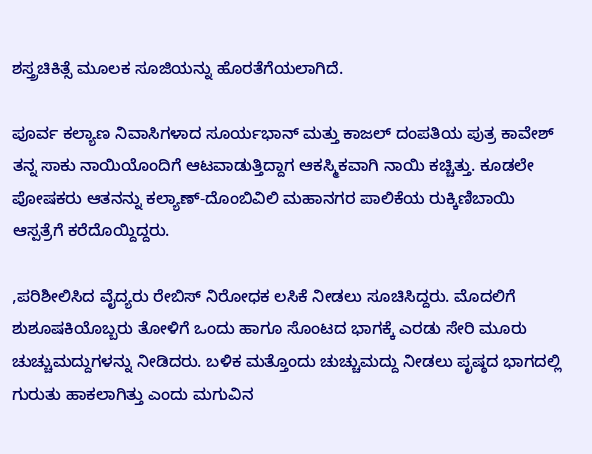ಶಸ್ತ್ರಚಿಕಿತ್ಸೆ ಮೂಲಕ ಸೂಜಿಯನ್ನು ಹೊರತೆಗೆಯಲಾಗಿದೆ.

ಪೂರ್ವ ಕಲ್ಯಾಣ ನಿವಾಸಿಗಳಾದ ಸೂರ್ಯಭಾನ್ ಮತ್ತು ಕಾಜಲ್ ದಂಪತಿಯ ಪುತ್ರ ಕಾವೇಶ್ ತನ್ನ ಸಾಕು ನಾಯಿಯೊಂದಿಗೆ ಆಟವಾಡುತ್ತಿದ್ದಾಗ ಆಕಸ್ಮಿಕವಾಗಿ ನಾಯಿ ಕಚ್ಚಿತ್ತು. ಕೂಡಲೇ ಪೋಷಕರು ಆತನನ್ನು ಕಲ್ಯಾಣ್‌-ದೊಂಬಿವಿಲಿ ಮಹಾನಗರ ಪಾಲಿಕೆಯ ರುಕ್ಕಿಣಿಬಾಯಿ ಆಸ್ಪತ್ರೆಗೆ ಕರೆದೊಯ್ದಿದ್ದರು.

,ಪರಿಶೀಲಿಸಿದ ವೈದ್ಯರು ರೇಬಿಸ್ ನಿರೋಧಕ ಲಸಿಕೆ ನೀಡಲು ಸೂಚಿಸಿದ್ದರು. ಮೊದಲಿಗೆ ಶುಶೂಷಕಿಯೊಬ್ಬರು ತೋಳಿಗೆ ಒಂದು ಹಾಗೂ ಸೊಂಟದ ಭಾಗಕ್ಕೆ ಎರಡು ಸೇರಿ ಮೂರು ಚುಚ್ಚುಮದ್ದುಗಳನ್ನು ನೀಡಿದರು. ಬಳಿಕ ಮತ್ತೊಂದು ಚುಚ್ಚುಮದ್ದು ನೀಡಲು ಪೃಷ್ಠದ ಭಾಗದಲ್ಲಿ ಗುರುತು ಹಾಕಲಾಗಿತ್ತು ಎಂದು ಮಗುವಿನ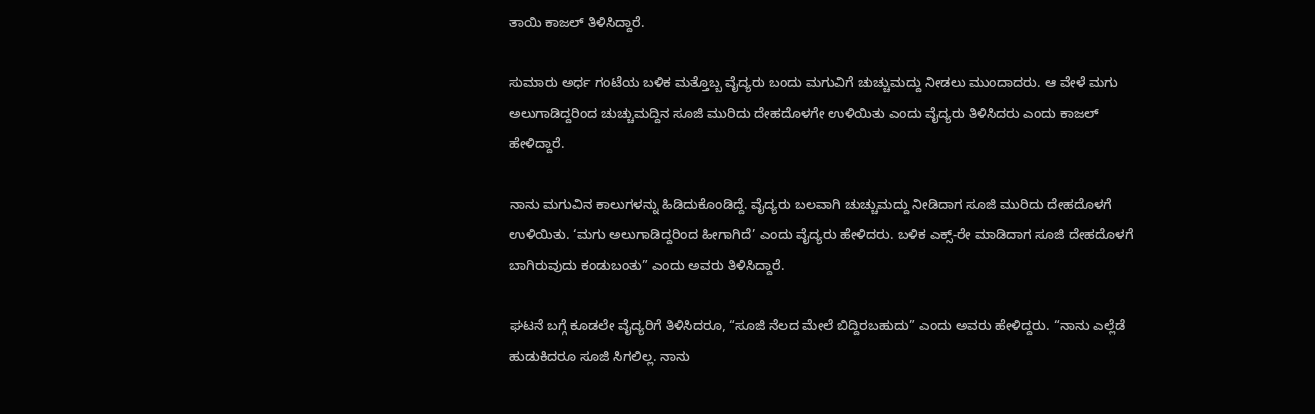ತಾಯಿ ಕಾಜಲ್ ತಿಳಿಸಿದ್ದಾರೆ.

ಸುಮಾರು ಅರ್ಧ ಗಂಟೆಯ ಬಳಿಕ ಮತ್ತೊಬ್ಬ ವೈದ್ಯರು ಬಂದು ಮಗುವಿಗೆ ಚುಚ್ಚುಮದ್ದು ನೀಡಲು ಮುಂದಾದರು. ಆ ವೇಳೆ ಮಗು ಅಲುಗಾಡಿದ್ದರಿಂದ ಚುಚ್ಚುಮದ್ದಿನ ಸೂಜಿ ಮುರಿದು ದೇಹದೊಳಗೇ ಉಳಿಯಿತು ಎಂದು ವೈದ್ಯರು ತಿಳಿಸಿದರು ಎಂದು ಕಾಜಲ್ ಹೇಳಿದ್ದಾರೆ.

ನಾನು ಮಗುವಿನ ಕಾಲುಗಳನ್ನು ಹಿಡಿದುಕೊಂಡಿದ್ದೆ. ವೈದ್ಯರು ಬಲವಾಗಿ ಚುಚ್ಚುಮದ್ದು ನೀಡಿದಾಗ ಸೂಜಿ ಮುರಿದು ದೇಹದೊಳಗೆ ಉಳಿಯಿತು. ‘ಮಗು ಅಲುಗಾಡಿದ್ದರಿಂದ ಹೀಗಾಗಿದೆ’ ಎಂದು ವೈದ್ಯರು ಹೇಳಿದರು. ಬಳಿಕ ಎಕ್ಸ್-ರೇ ಮಾಡಿದಾಗ ಸೂಜಿ ದೇಹದೊಳಗೆ ಬಾಗಿರುವುದು ಕಂಡುಬಂತು” ಎಂದು ಅವರು ತಿಳಿಸಿದ್ದಾರೆ.

ಘಟನೆ ಬಗ್ಗೆ ಕೂಡಲೇ ವೈದ್ಯರಿಗೆ ತಿಳಿಸಿದರೂ, “ಸೂಜಿ ನೆಲದ ಮೇಲೆ ಬಿದ್ದಿರಬಹುದು” ಎಂದು ಅವರು ಹೇಳಿದ್ದರು. “ನಾನು ಎಲ್ಲೆಡೆ ಹುಡುಕಿದರೂ ಸೂಜಿ ಸಿಗಲಿಲ್ಲ. ನಾನು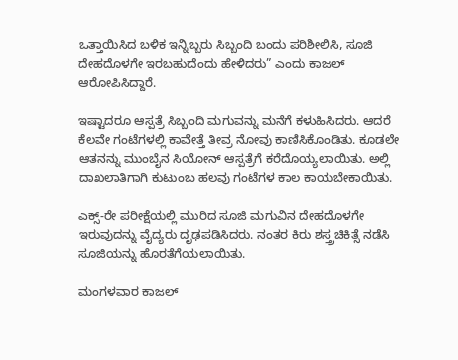ಒತ್ತಾಯಿಸಿದ ಬಳಿಕ ಇನ್ನಿಬ್ಬರು ಸಿಬ್ಬಂದಿ ಬಂದು ಪರಿಶೀಲಿಸಿ, ಸೂಜಿ ದೇಹದೊಳಗೇ ಇರಬಹುದೆಂದು ಹೇಳಿದರು” ಎಂದು ಕಾಜಲ್ ಆರೋಪಿಸಿದ್ದಾರೆ.

ಇಷ್ಟಾದರೂ ಆಸ್ಪತ್ರೆ ಸಿಬ್ಬಂದಿ ಮಗುವನ್ನು ಮನೆಗೆ ಕಳುಹಿಸಿದರು. ಆದರೆ ಕೆಲವೇ ಗಂಟೆಗಳಲ್ಲಿ ಕಾವೇತ್ತೆ ತೀವ್ರ ನೋವು ಕಾಣಿಸಿಕೊಂಡಿತು. ಕೂಡಲೇ ಆತನನ್ನು ಮುಂಬೈನ ಸಿಯೋನ್ ಆಸ್ಪತ್ರೆಗೆ ಕರೆದೊಯ್ಯಲಾಯಿತು. ಅಲ್ಲಿ ದಾಖಲಾತಿಗಾಗಿ ಕುಟುಂಬ ಹಲವು ಗಂಟೆಗಳ ಕಾಲ ಕಾಯಬೇಕಾಯಿತು.

ಎಕ್ಸ್-ರೇ ಪರೀಕ್ಷೆಯಲ್ಲಿ ಮುರಿದ ಸೂಜಿ ಮಗುವಿನ ದೇಹದೊಳಗೇ ಇರುವುದನ್ನು ವೈದ್ಯರು ದೃಢಪಡಿಸಿದರು. ನಂತರ ಕಿರು ಶಸ್ತ್ರಚಿಕಿತ್ಸೆ ನಡೆಸಿ ಸೂಜಿಯನ್ನು ಹೊರತೆಗೆಯಲಾಯಿತು.

ಮಂಗಳವಾರ ಕಾಜಲ್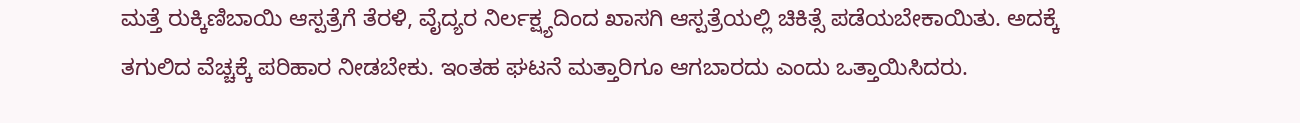ಮತ್ತೆ ರುಕ್ಕಿಣಿಬಾಯಿ ಆಸ್ಪತ್ರೆಗೆ ತೆರಳಿ, ವೈದ್ಯರ ನಿರ್ಲಕ್ಷ್ಯದಿಂದ ಖಾಸಗಿ ಆಸ್ಪತ್ರೆಯಲ್ಲಿ ಚಿಕಿತ್ಸೆ ಪಡೆಯಬೇಕಾಯಿತು. ಅದಕ್ಕೆ ತಗುಲಿದ ವೆಚ್ಚಕ್ಕೆ ಪರಿಹಾರ ನೀಡಬೇಕು. ಇಂತಹ ಘಟನೆ ಮತ್ತಾರಿಗೂ ಆಗಬಾರದು ಎಂದು ಒತ್ತಾಯಿಸಿದರು.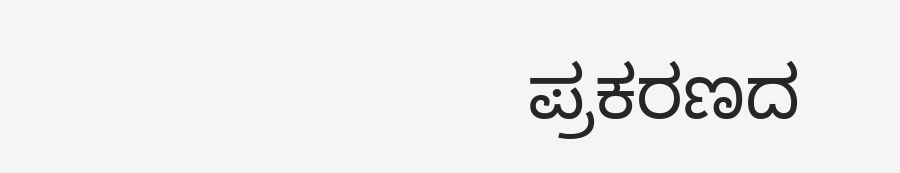ಪ್ರಕರಣದ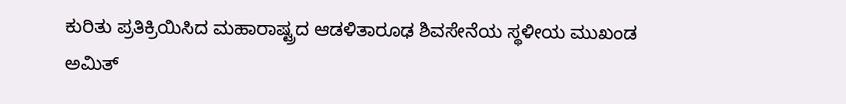ಕುರಿತು ಪ್ರತಿಕ್ರಿಯಿಸಿದ ಮಹಾರಾಷ್ಟ್ರದ ಆಡಳಿತಾರೂಢ ಶಿವಸೇನೆಯ ಸ್ಥಳೀಯ ಮುಖಂಡ ಅಮಿತ್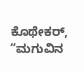ಕೊಥೇಕ‌ರ್, “ಮಗುವಿನ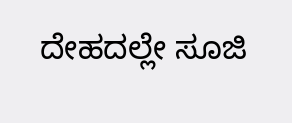ದೇಹದಲ್ಲೇ ಸೂಜಿ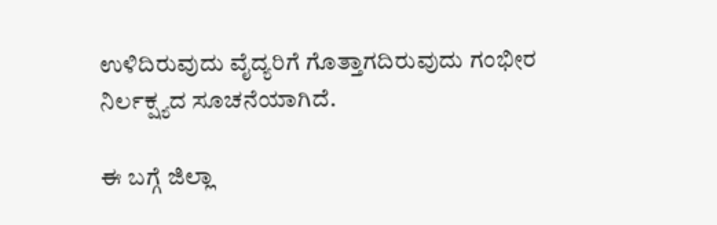ಉಳಿದಿರುವುದು ವೈದ್ಯರಿಗೆ ಗೊತ್ತಾಗದಿರುವುದು ಗಂಭೀರ ನಿರ್ಲಕ್ಷ್ಯದ ಸೂಚನೆಯಾಗಿದೆ.

ಈ ಬಗ್ಗೆ ಜಿಲ್ಲಾ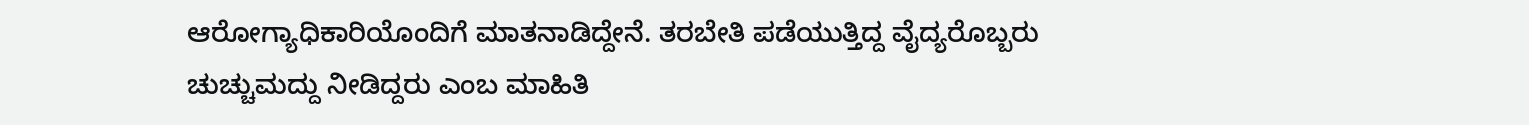ಆರೋಗ್ಯಾಧಿಕಾರಿಯೊಂದಿಗೆ ಮಾತನಾಡಿದ್ದೇನೆ. ತರಬೇತಿ ಪಡೆಯುತ್ತಿದ್ದ ವೈದ್ಯರೊಬ್ಬರು ಚುಚ್ಚುಮದ್ದು ನೀಡಿದ್ದರು ಎಂಬ ಮಾಹಿತಿ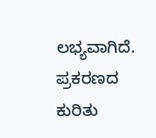ಲಭ್ಯವಾಗಿದೆ. ಪ್ರಕರಣದ ಕುರಿತು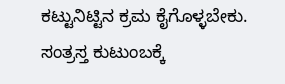ಕಟ್ಟುನಿಟ್ಟಿನ ಕ್ರಮ ಕೈಗೊಳ್ಳಬೇಕು. ಸಂತ್ರಸ್ತ ಕುಟುಂಬಕ್ಕೆ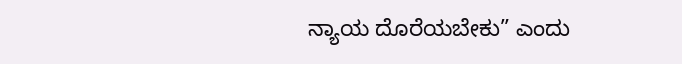ನ್ಯಾಯ ದೊರೆಯಬೇಕು” ಎಂದು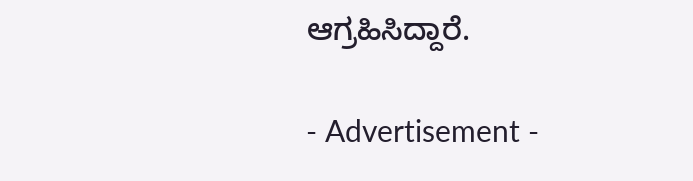ಆಗ್ರಹಿಸಿದ್ದಾರೆ.

- Advertisement -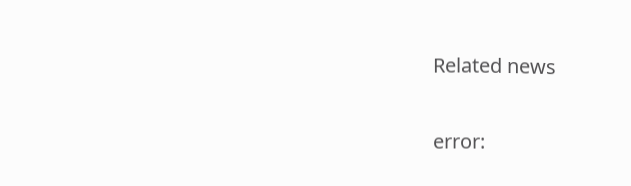Related news

error: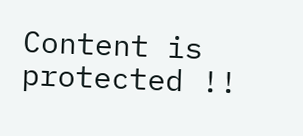Content is protected !!